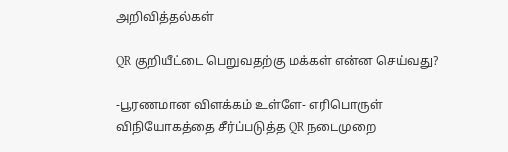அறிவித்தல்கள்

QR குறியீட்டை பெறுவதற்கு மக்கள் என்ன செய்வது?

-பூரணமான விளக்கம் உள்ளே- எரிபொருள் விநியோகத்தை சீர்ப்படுத்த QR நடைமுறை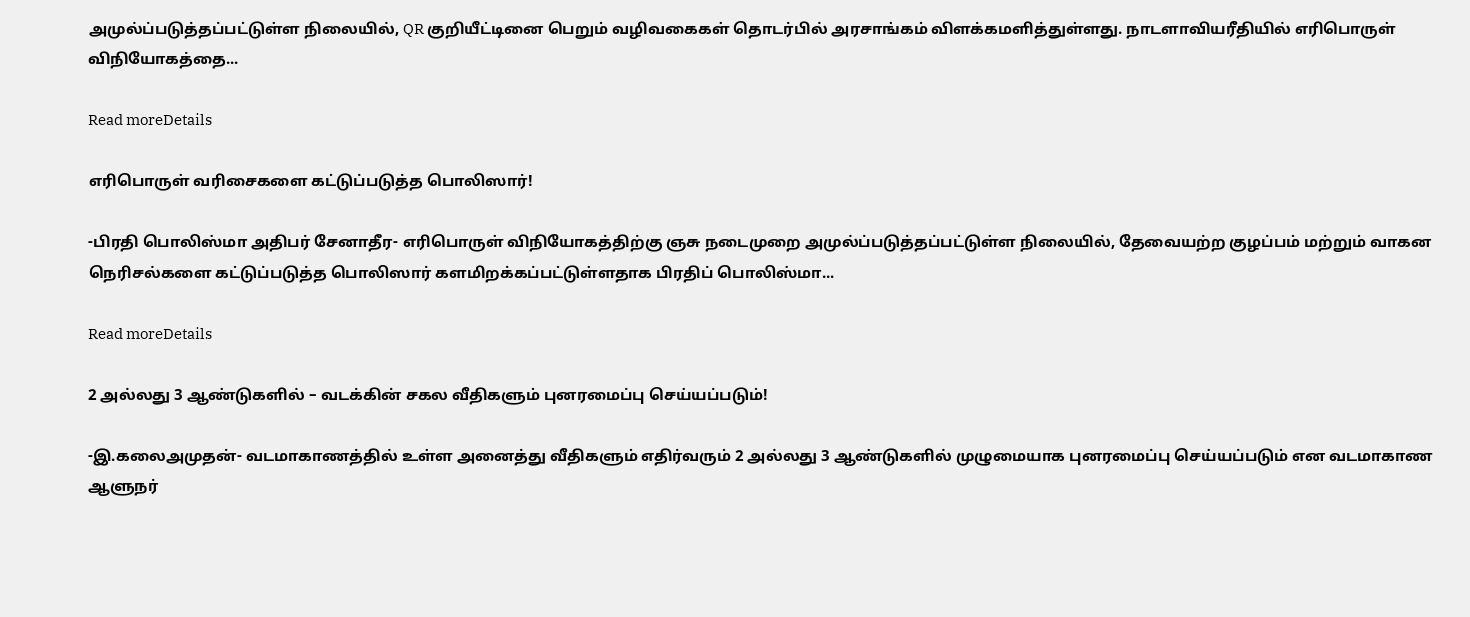அமுல்ப்படுத்தப்பட்டுள்ள நிலையில், QR குறியீட்டினை பெறும் வழிவகைகள் தொடர்பில் அரசாங்கம் விளக்கமளித்துள்ளது. நாடளாவியரீதியில் எரிபொருள் விநியோகத்தை...

Read moreDetails

எரிபொருள் வரிசைகளை கட்டுப்படுத்த பொலிஸார்!

-பிரதி பொலிஸ்மா அதிபர் சேனாதீர- எரிபொருள் விநியோகத்திற்கு ஞசு நடைமுறை அமுல்ப்படுத்தப்பட்டுள்ள நிலையில், தேவையற்ற குழப்பம் மற்றும் வாகன நெரிசல்களை கட்டுப்படுத்த பொலிஸார் களமிறக்கப்பட்டுள்ளதாக பிரதிப் பொலிஸ்மா...

Read moreDetails

2 அல்லது 3 ஆண்டுகளில் – வடக்கின் சகல வீதிகளும் புனரமைப்பு செய்யப்படும்!

-இ.கலைஅமுதன்- வடமாகாணத்தில் உள்ள அனைத்து வீதிகளும் எதிர்வரும் 2 அல்லது 3 ஆண்டுகளில் முழுமையாக புனரமைப்பு செய்யப்படும் என வடமாகாண ஆளுநர்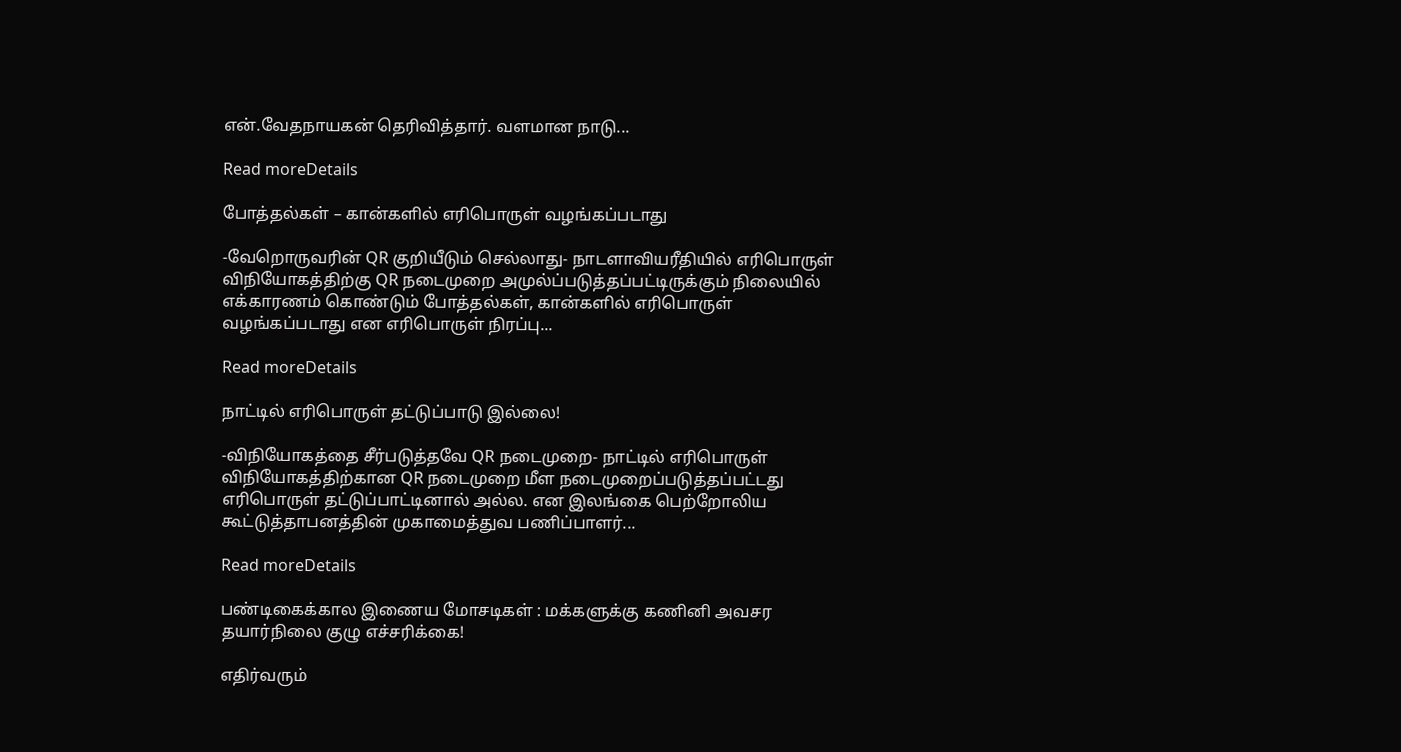என்.வேதநாயகன் தெரிவித்தார். வளமான நாடு...

Read moreDetails

போத்தல்கள் – கான்களில் எரிபொருள் வழங்கப்படாது

-வேறொருவரின் QR குறியீடும் செல்லாது- நாடளாவியரீதியில் எரிபொருள் விநியோகத்திற்கு QR நடைமுறை அமுல்ப்படுத்தப்பட்டிருக்கும் நிலையில் எக்காரணம் கொண்டும் போத்தல்கள், கான்களில் எரிபொருள் வழங்கப்படாது என எரிபொருள் நிரப்பு...

Read moreDetails

நாட்டில் எரிபொருள் தட்டுப்பாடு இல்லை!

-விநியோகத்தை சீர்படுத்தவே QR நடைமுறை- நாட்டில் எரிபொருள் விநியோகத்திற்கான QR நடைமுறை மீள நடைமுறைப்படுத்தப்பட்டது எரிபொருள் தட்டுப்பாட்டினால் அல்ல. என இலங்கை பெற்றோலிய கூட்டுத்தாபனத்தின் முகாமைத்துவ பணிப்பாளர்...

Read moreDetails

பண்டிகைக்கால இணைய மோசடிகள் : மக்களுக்கு கணினி அவசர தயார்நிலை குழு எச்சரிக்கை!

எதிர்வரும்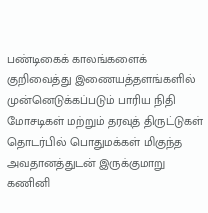பண்டிகைக் காலங்களைக் குறிவைத்து இணையத்தளங்களில் முன்னெடுக்கப்படும் பாரிய நிதி மோசடிகள் மற்றும் தரவுத் திருட்டுகள் தொடர்பில் பொதுமக்கள் மிகுந்த அவதானத்துடன் இருக்குமாறு கணினி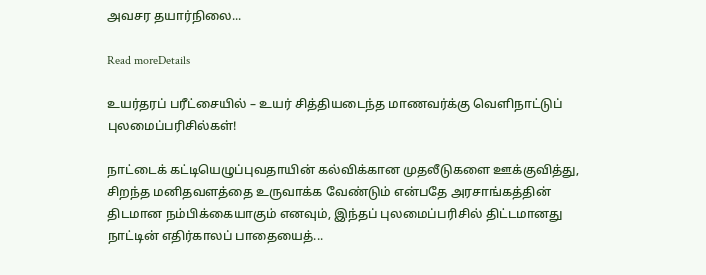அவசர தயார்நிலை...

Read moreDetails

உயர்தரப் பரீட்சையில் – உயர் சித்தியடைந்த மாணவர்க்கு வெளிநாட்டுப் புலமைப்பரிசில்கள்!

நாட்டைக் கட்டியெழுப்புவதாயின் கல்விக்கான முதலீடுகளை ஊக்குவித்து, சிறந்த மனிதவளத்தை உருவாக்க வேண்டும் என்பதே அரசாங்கத்தின் திடமான நம்பிக்கையாகும் எனவும், இந்தப் புலமைப்பரிசில் திட்டமானது நாட்டின் எதிர்காலப் பாதையைத்...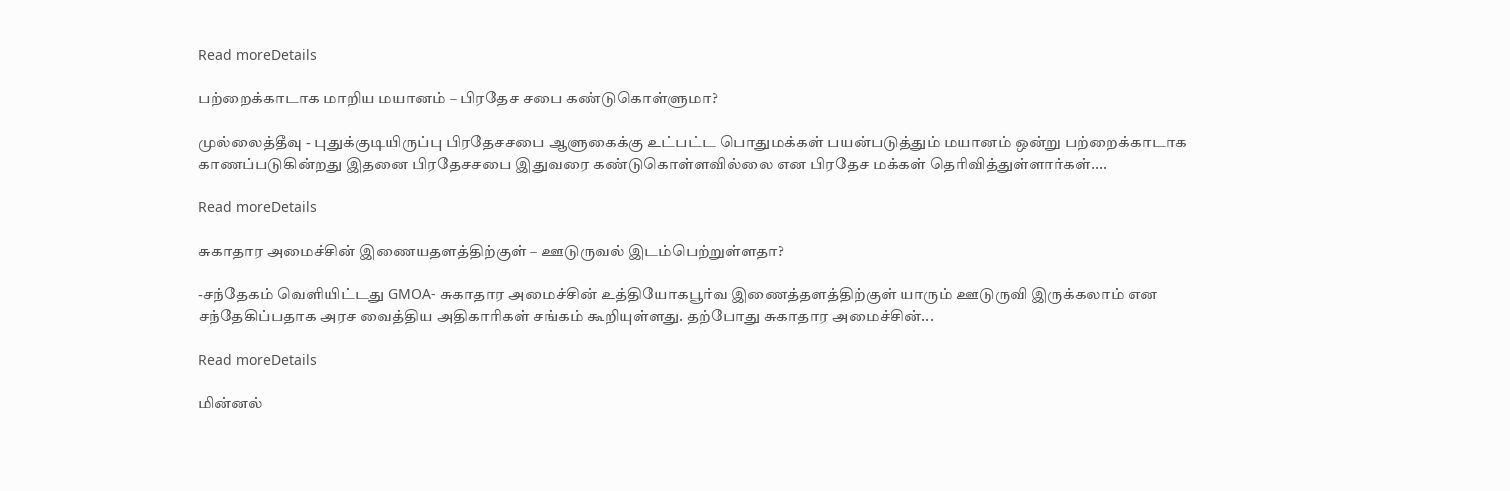Read moreDetails

பற்றைக்காடாக மாறிய மயானம் – பிரதேச சபை கண்டுகொள்ளுமா?

முல்லைத்தீவு - புதுக்குடியிருப்பு பிரதேசசபை ஆளுகைக்கு உட்பட்ட பொதுமக்கள் பயன்படுத்தும் மயானம் ஒன்று பற்றைக்காடாக காணப்படுகின்றது இதனை பிரதேசசபை இதுவரை கண்டுகொள்ளவில்லை என பிரதேச மக்கள் தெரிவித்துள்ளார்கள்....

Read moreDetails

சுகாதார அமைச்சின் இணையதளத்திற்குள் – ஊடுருவல் இடம்பெற்றுள்ளதா?

-சந்தேகம் வெளியிட்டது GMOA- சுகாதார அமைச்சின் உத்தியோகபூர்வ இணைத்தளத்திற்குள் யாரும் ஊடுருவி இருக்கலாம் என சந்தேகிப்பதாக அரச வைத்திய அதிகாரிகள் சங்கம் கூறியுள்ளது. தற்போது சுகாதார அமைச்சின்...

Read moreDetails

மின்னல்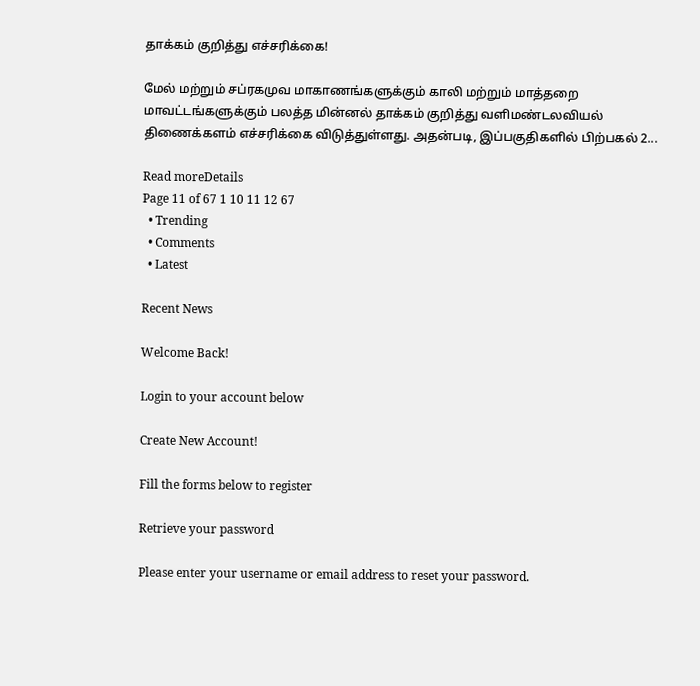தாக்கம் குறித்து எச்சரிக்கை!

மேல் மற்றும் சப்ரகமுவ மாகாணங்களுக்கும் காலி மற்றும் மாத்தறை மாவட்டங்களுக்கும் பலத்த மின்னல் தாக்கம் குறித்து வளிமண்டலவியல் திணைக்களம் எச்சரிக்கை விடுத்துள்ளது. அதன்படி, இப்பகுதிகளில் பிற்பகல் 2...

Read moreDetails
Page 11 of 67 1 10 11 12 67
  • Trending
  • Comments
  • Latest

Recent News

Welcome Back!

Login to your account below

Create New Account!

Fill the forms below to register

Retrieve your password

Please enter your username or email address to reset your password.